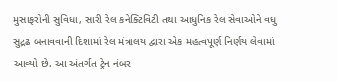મુસાફરોની સુવિધા, સારી રેલ કનેક્ટિવિટી તથા આધુનિક રેલ સેવાઓને વધુ સુદ્રઢ બનાવવાની દિશામાં રેલ મંત્રાલય દ્વારા એક મહત્વપૂર્ણ નિર્ણય લેવામાં આવ્યો છે. આ અંતર્ગત ટ્રેન નંબર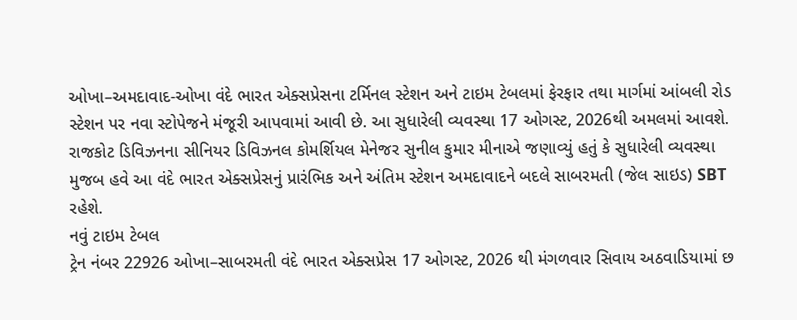ઓખા–અમદાવાદ-ઓખા વંદે ભારત એક્સપ્રેસના ટર્મિનલ સ્ટેશન અને ટાઇમ ટેબલમાં ફેરફાર તથા માર્ગમાં આંબલી રોડ સ્ટેશન પર નવા સ્ટોપેજને મંજૂરી આપવામાં આવી છે. આ સુધારેલી વ્યવસ્થા 17 ઓગસ્ટ, 2026થી અમલમાં આવશે.
રાજકોટ ડિવિઝનના સીનિયર ડિવિઝનલ કોમર્શિયલ મેનેજર સુનીલ કુમાર મીનાએ જણાવ્યું હતું કે સુધારેલી વ્યવસ્થા મુજબ હવે આ વંદે ભારત એક્સપ્રેસનું પ્રારંભિક અને અંતિમ સ્ટેશન અમદાવાદને બદલે સાબરમતી (જેલ સાઇડ) SBT રહેશે.
નવું ટાઇમ ટેબલ
ટ્રેન નંબર 22926 ઓખા–સાબરમતી વંદે ભારત એક્સપ્રેસ 17 ઓગસ્ટ, 2026 થી મંગળવાર સિવાય અઠવાડિયામાં છ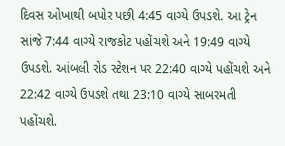દિવસ ઓખાથી બપોર પછી 4:45 વાગ્યે ઉપડશે. આ ટ્રેન સાંજે 7:44 વાગ્યે રાજકોટ પહોંચશે અને 19:49 વાગ્યે ઉપડશે. આંબલી રોડ સ્ટેશન પર 22:40 વાગ્યે પહોંચશે અને 22:42 વાગ્યે ઉપડશે તથા 23:10 વાગ્યે સાબરમતી પહોંચશે.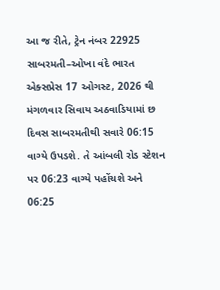આ જ રીતે, ટ્રેન નંબર 22925 સાબરમતી–ઓખા વંદે ભારત એક્સપ્રેસ 17 ઓગસ્ટ, 2026 થી મંગળવાર સિવાય અઠવાડિયામાં છ દિવસ સાબરમતીથી સવારે 06:15 વાગ્યે ઉપડશે. તે આંબલી રોડ સ્ટેશન પર 06:23 વાગ્યે પહોંચશે અને 06:25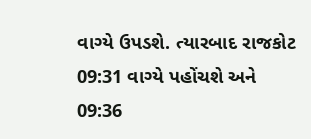વાગ્યે ઉપડશે. ત્યારબાદ રાજકોટ 09:31 વાગ્યે પહોંચશે અને 09:36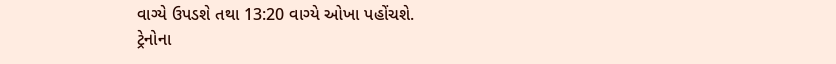વાગ્યે ઉપડશે તથા 13:20 વાગ્યે ઓખા પહોંચશે.
ટ્રેનોના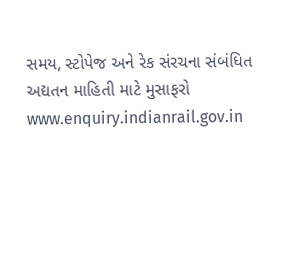સમય, સ્ટોપેજ અને રેક સંરચના સંબંધિત અદ્યતન માહિતી માટે મુસાફરો www.enquiry.indianrail.gov.in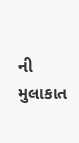ની મુલાકાત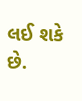લઈ શકે છે.